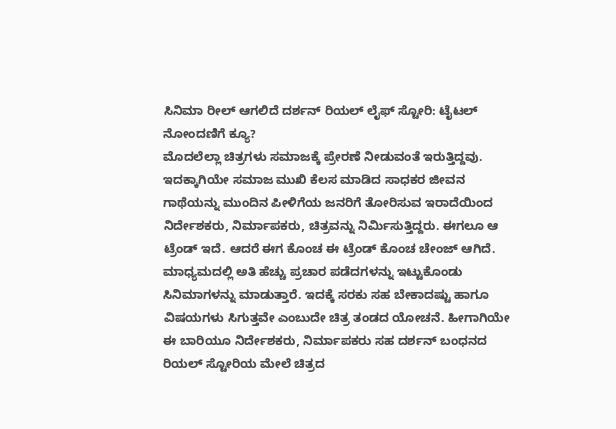ಸಿನಿಮಾ ರೀಲ್ ಆಗಲಿದೆ ದರ್ಶನ್ ರಿಯಲ್ ಲೈಫ್ ಸ್ಟೋರಿ: ಟೈಟಲ್ ನೋಂದಣಿಗೆ ಕ್ಯೂ?
ಮೊದಲೆಲ್ಲಾ ಚಿತ್ರಗಳು ಸಮಾಜಕ್ಕೆ ಪ್ರೇರಣೆ ನೀಡುವಂತೆ ಇರುತ್ತಿದ್ದವು. ಇದಕ್ಕಾಗಿಯೇ ಸಮಾಜ ಮುಖಿ ಕೆಲಸ ಮಾಡಿದ ಸಾಧಕರ ಜೀವನ ಗಾಥೆಯನ್ನು ಮುಂದಿನ ಪೀಳಿಗೆಯ ಜನರಿಗೆ ತೋರಿಸುವ ಇರಾದೆಯಿಂದ ನಿರ್ದೇಶಕರು, ನಿರ್ಮಾಪಕರು, ಚಿತ್ರವನ್ನು ನಿರ್ಮಿಸುತ್ತಿದ್ದರು. ಈಗಲೂ ಆ ಟ್ರೆಂಡ್ ಇದೆ. ಆದರೆ ಈಗ ಕೊಂಚ ಈ ಟ್ರೆಂಡ್ ಕೊಂಚ ಚೇಂಜ್ ಆಗಿದೆ.
ಮಾಧ್ಯಮದಲ್ಲಿ ಅತಿ ಹೆಚ್ಚು ಪ್ರಚಾರ ಪಡೆದಗಳನ್ನು ಇಟ್ಟುಕೊಂಡು ಸಿನಿಮಾಗಳನ್ನು ಮಾಡುತ್ತಾರೆ. ಇದಕ್ಕೆ ಸರಕು ಸಹ ಬೇಕಾದಷ್ಟು ಹಾಗೂ ವಿಷಯಗಳು ಸಿಗುತ್ತವೇ ಎಂಬುದೇ ಚಿತ್ರ ತಂಡದ ಯೋಚನೆ. ಹೀಗಾಗಿಯೇ ಈ ಬಾರಿಯೂ ನಿರ್ದೇಶಕರು, ನಿರ್ಮಾಪಕರು ಸಹ ದರ್ಶನ್ ಬಂಧನದ ರಿಯಲ್ ಸ್ಟೋರಿಯ ಮೇಲೆ ಚಿತ್ರದ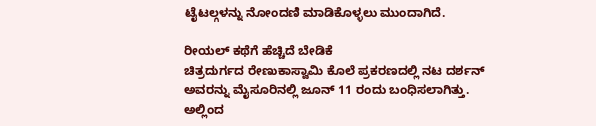ಟೈಟಲ್ಗಳನ್ನು ನೋಂದಣಿ ಮಾಡಿಕೊಳ್ಳಲು ಮುಂದಾಗಿದೆ.

ರೀಯಲ್ ಕಥೆಗೆ ಹೆಚ್ಚಿದೆ ಬೇಡಿಕೆ
ಚಿತ್ರದುರ್ಗದ ರೇಣುಕಾಸ್ವಾಮಿ ಕೊಲೆ ಪ್ರಕರಣದಲ್ಲಿ ನಟ ದರ್ಶನ್ ಅವರನ್ನು ಮೈಸೂರಿನಲ್ಲಿ ಜೂನ್ 11 ರಂದು ಬಂಧಿಸಲಾಗಿತ್ತು. ಅಲ್ಲಿಂದ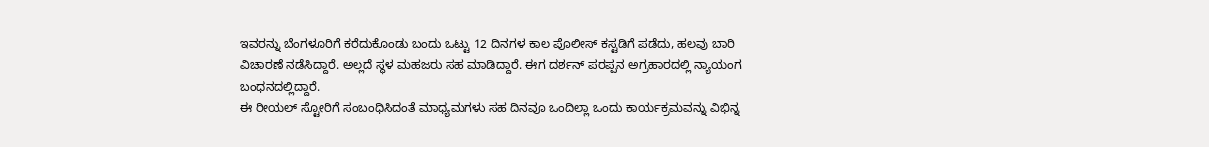ಇವರನ್ನು ಬೆಂಗಳೂರಿಗೆ ಕರೆದುಕೊಂಡು ಬಂದು ಒಟ್ಟು 12 ದಿನಗಳ ಕಾಲ ಪೊಲೀಸ್ ಕಸ್ಟಡಿಗೆ ಪಡೆದು, ಹಲವು ಬಾರಿ ವಿಚಾರಣೆ ನಡೆಸಿದ್ದಾರೆ. ಅಲ್ಲದೆ ಸ್ಥಳ ಮಹಜರು ಸಹ ಮಾಡಿದ್ದಾರೆ. ಈಗ ದರ್ಶನ್ ಪರಪ್ಪನ ಅಗ್ರಹಾರದಲ್ಲಿ ನ್ಯಾಯಂಗ ಬಂಧನದಲ್ಲಿದ್ದಾರೆ.
ಈ ರೀಯಲ್ ಸ್ಟೋರಿಗೆ ಸಂಬಂಧಿಸಿದಂತೆ ಮಾಧ್ಯಮಗಳು ಸಹ ದಿನವೂ ಒಂದಿಲ್ಲಾ ಒಂದು ಕಾರ್ಯಕ್ರಮವನ್ನು ವಿಭಿನ್ನ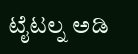ಟೈಟಲ್ನ ಅಡಿ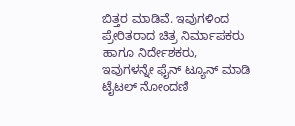ಬಿತ್ತರ ಮಾಡಿವೆ. ಇವುಗಳಿಂದ ಪ್ರೇರಿತರಾದ ಚಿತ್ರ ನಿರ್ಮಾಪಕರು ಹಾಗೂ ನಿರ್ದೇಶಕರು, ಇವುಗಳನ್ನೇ ಫೈನ್ ಟ್ಯೂನ್ ಮಾಡಿ ಟೈಟಲ್ ನೋಂದಣಿ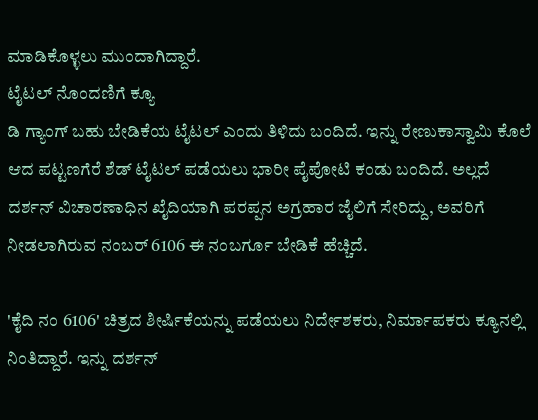ಮಾಡಿಕೊಳ್ಳಲು ಮುಂದಾಗಿದ್ದಾರೆ.
ಟೈಟಲ್ ನೊಂದಣಿಗೆ ಕ್ಯೂ
ಡಿ ಗ್ಯಾಂಗ್ ಬಹು ಬೇಡಿಕೆಯ ಟೈಟಲ್ ಎಂದು ತಿಳಿದು ಬಂದಿದೆ. ಇನ್ನು ರೇಣುಕಾಸ್ವಾಮಿ ಕೊಲೆ ಆದ ಪಟ್ಟಣಗೆರೆ ಶೆಡ್ ಟೈಟಲ್ ಪಡೆಯಲು ಭಾರೀ ಪೈಪೋಟಿ ಕಂಡು ಬಂದಿದೆ. ಅಲ್ಲದೆ ದರ್ಶನ್ ವಿಚಾರಣಾಧಿನ ಖೈದಿಯಾಗಿ ಪರಪ್ಪನ ಅಗ್ರಹಾರ ಜೈಲಿಗೆ ಸೇರಿದ್ದು, ಅವರಿಗೆ ನೀಡಲಾಗಿರುವ ನಂಬರ್ 6106 ಈ ನಂಬರ್ಗೂ ಬೇಡಿಕೆ ಹೆಚ್ಚಿದೆ.

'ಕೈದಿ ನಂ 6106' ಚಿತ್ರದ ಶೀರ್ಷಿಕೆಯನ್ನು ಪಡೆಯಲು ನಿರ್ದೇಶಕರು, ನಿರ್ಮಾಪಕರು ಕ್ಯೂನಲ್ಲಿ ನಿಂತಿದ್ದಾರೆ. ಇನ್ನು ದರ್ಶನ್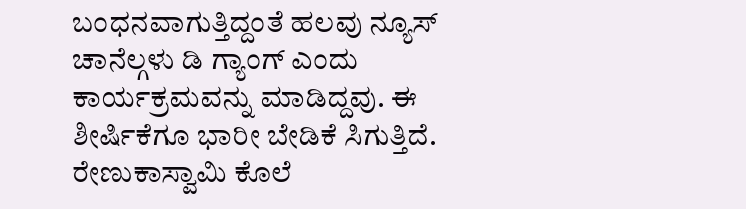ಬಂಧನವಾಗುತ್ತಿದ್ದಂತೆ ಹಲವು ನ್ಯೂಸ್ ಚಾನೆಲ್ಗಳು ಡಿ ಗ್ಯಾಂಗ್ ಎಂದು ಕಾರ್ಯಕ್ರಮವನ್ನು ಮಾಡಿದ್ದವು. ಈ ಶೀರ್ಷಿಕೆಗೂ ಭಾರೀ ಬೇಡಿಕೆ ಸಿಗುತ್ತಿದೆ.
ರೇಣುಕಾಸ್ವಾಮಿ ಕೊಲೆ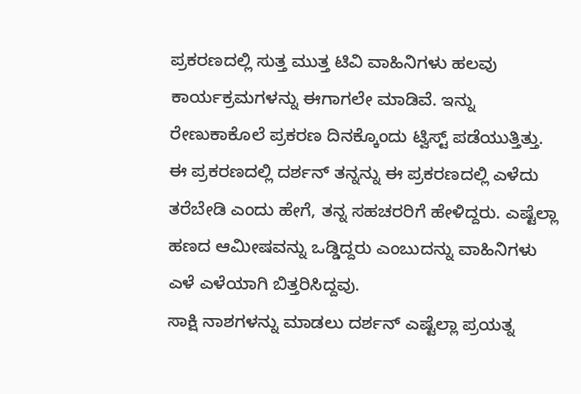ಪ್ರಕರಣದಲ್ಲಿ ಸುತ್ತ ಮುತ್ತ ಟಿವಿ ವಾಹಿನಿಗಳು ಹಲವು ಕಾರ್ಯಕ್ರಮಗಳನ್ನು ಈಗಾಗಲೇ ಮಾಡಿವೆ. ಇನ್ನು ರೇಣುಕಾಕೊಲೆ ಪ್ರಕರಣ ದಿನಕ್ಕೊಂದು ಟ್ವಿಸ್ಟ್ ಪಡೆಯುತ್ತಿತ್ತು. ಈ ಪ್ರಕರಣದಲ್ಲಿ ದರ್ಶನ್ ತನ್ನನ್ನು ಈ ಪ್ರಕರಣದಲ್ಲಿ ಎಳೆದು ತರೆಬೇಡಿ ಎಂದು ಹೇಗೆ, ತನ್ನ ಸಹಚರರಿಗೆ ಹೇಳಿದ್ದರು. ಎಷ್ಟೆಲ್ಲಾ ಹಣದ ಆಮೀಷವನ್ನು ಒಡ್ಡಿದ್ದರು ಎಂಬುದನ್ನು ವಾಹಿನಿಗಳು ಎಳೆ ಎಳೆಯಾಗಿ ಬಿತ್ತರಿಸಿದ್ದವು.
ಸಾಕ್ಷಿ ನಾಶಗಳನ್ನು ಮಾಡಲು ದರ್ಶನ್ ಎಷ್ಟೆಲ್ಲಾ ಪ್ರಯತ್ನ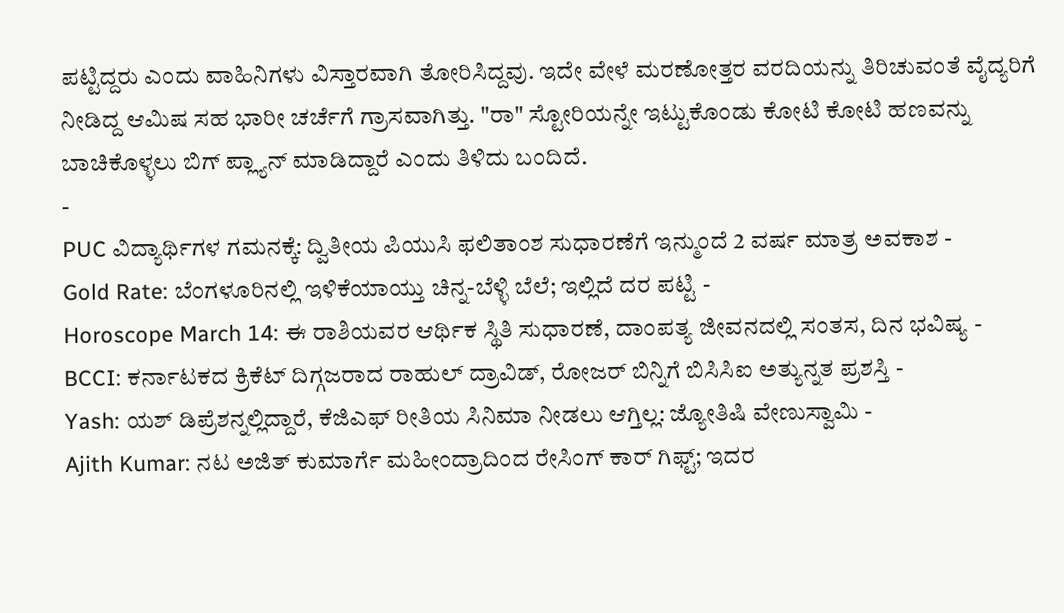ಪಟ್ಟಿದ್ದರು ಎಂದು ವಾಹಿನಿಗಳು ವಿಸ್ತಾರವಾಗಿ ತೋರಿಸಿದ್ದವು. ಇದೇ ವೇಳೆ ಮರಣೋತ್ತರ ವರದಿಯನ್ನು ತಿರಿಚುವಂತೆ ವೈದ್ಯರಿಗೆ ನೀಡಿದ್ದ ಆಮಿಷ ಸಹ ಭಾರೀ ಚರ್ಚೆಗೆ ಗ್ರಾಸವಾಗಿತ್ತು. "ರಾ" ಸ್ಟೋರಿಯನ್ನೇ ಇಟ್ಟುಕೊಂಡು ಕೋಟಿ ಕೋಟಿ ಹಣವನ್ನು ಬಾಚಿಕೊಳ್ಳಲು ಬಿಗ್ ಪ್ಲ್ಯಾನ್ ಮಾಡಿದ್ದಾರೆ ಎಂದು ತಿಳಿದು ಬಂದಿದೆ.
-
PUC ವಿದ್ಯಾರ್ಥಿಗಳ ಗಮನಕ್ಕೆ: ದ್ವಿತೀಯ ಪಿಯುಸಿ ಫಲಿತಾಂಶ ಸುಧಾರಣೆಗೆ ಇನ್ಮುಂದೆ 2 ವರ್ಷ ಮಾತ್ರ ಅವಕಾಶ -
Gold Rate: ಬೆಂಗಳೂರಿನಲ್ಲಿ ಇಳಿಕೆಯಾಯ್ತು ಚಿನ್ನ-ಬೆಳ್ಳಿ ಬೆಲೆ; ಇಲ್ಲಿದೆ ದರ ಪಟ್ಟಿ -
Horoscope March 14: ಈ ರಾಶಿಯವರ ಆರ್ಥಿಕ ಸ್ಥಿತಿ ಸುಧಾರಣೆ, ದಾಂಪತ್ಯ ಜೀವನದಲ್ಲಿ ಸಂತಸ, ದಿನ ಭವಿಷ್ಯ -
BCCI: ಕರ್ನಾಟಕದ ಕ್ರಿಕೆಟ್ ದಿಗ್ಗಜರಾದ ರಾಹುಲ್ ದ್ರಾವಿಡ್, ರೋಜರ್ ಬಿನ್ನಿಗೆ ಬಿಸಿಸಿಐ ಅತ್ಯುನ್ನತ ಪ್ರಶಸ್ತಿ -
Yash: ಯಶ್ ಡಿಪ್ರೆಶನ್ನಲ್ಲಿದ್ದಾರೆ, ಕೆಜಿಎಫ್ ರೀತಿಯ ಸಿನಿಮಾ ನೀಡಲು ಆಗ್ತಿಲ್ಲ: ಜ್ಯೋತಿಷಿ ವೇಣುಸ್ವಾಮಿ -
Ajith Kumar: ನಟ ಅಜಿತ್ ಕುಮಾರ್ಗೆ ಮಹೀಂದ್ರಾದಿಂದ ರೇಸಿಂಗ್ ಕಾರ್ ಗಿಫ್ಟ್; ಇದರ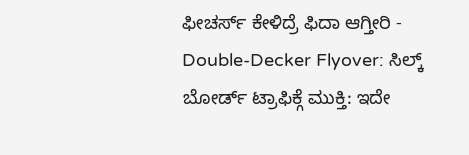ಫೀಚರ್ಸ್ ಕೇಳಿದ್ರೆ ಫಿದಾ ಆಗ್ತೀರಿ -
Double-Decker Flyover: ಸಿಲ್ಕ್ ಬೋರ್ಡ್ ಟ್ರಾಫಿಕ್ಗೆ ಮುಕ್ತಿ: ಇದೇ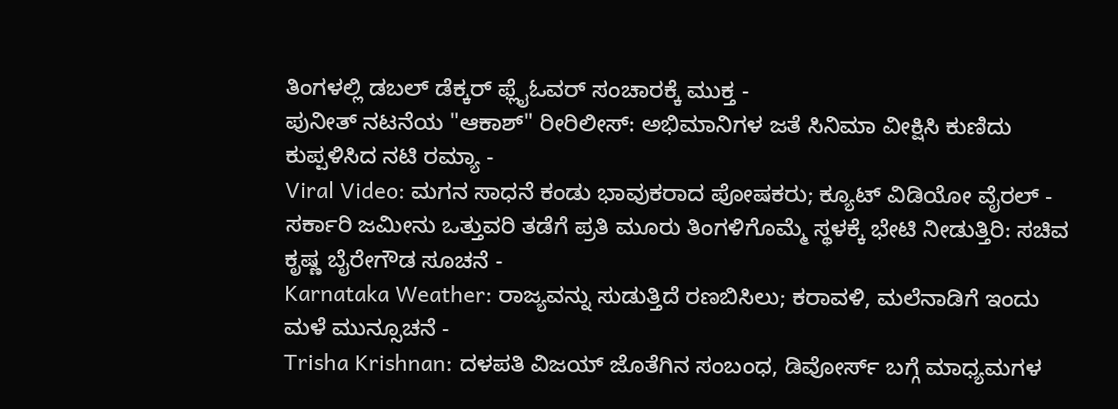ತಿಂಗಳಲ್ಲಿ ಡಬಲ್ ಡೆಕ್ಕರ್ ಫ್ಲೈಓವರ್ ಸಂಚಾರಕ್ಕೆ ಮುಕ್ತ -
ಪುನೀತ್ ನಟನೆಯ "ಆಕಾಶ್" ರೀರಿಲೀಸ್: ಅಭಿಮಾನಿಗಳ ಜತೆ ಸಿನಿಮಾ ವೀಕ್ಷಿಸಿ ಕುಣಿದು ಕುಪ್ಪಳಿಸಿದ ನಟಿ ರಮ್ಯಾ -
Viral Video: ಮಗನ ಸಾಧನೆ ಕಂಡು ಭಾವುಕರಾದ ಪೋಷಕರು; ಕ್ಯೂಟ್ ವಿಡಿಯೋ ವೈರಲ್ -
ಸರ್ಕಾರಿ ಜಮೀನು ಒತ್ತುವರಿ ತಡೆಗೆ ಪ್ರತಿ ಮೂರು ತಿಂಗಳಿಗೊಮ್ಮೆ ಸ್ಥಳಕ್ಕೆ ಭೇಟಿ ನೀಡುತ್ತಿರಿ: ಸಚಿವ ಕೃಷ್ಣ ಬೈರೇಗೌಡ ಸೂಚನೆ -
Karnataka Weather: ರಾಜ್ಯವನ್ನು ಸುಡುತ್ತಿದೆ ರಣಬಿಸಿಲು; ಕರಾವಳಿ, ಮಲೆನಾಡಿಗೆ ಇಂದು ಮಳೆ ಮುನ್ಸೂಚನೆ -
Trisha Krishnan: ದಳಪತಿ ವಿಜಯ್ ಜೊತೆಗಿನ ಸಂಬಂಧ, ಡಿವೋರ್ಸ್ ಬಗ್ಗೆ ಮಾಧ್ಯಮಗಳ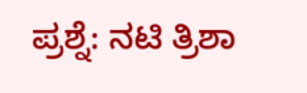ಪ್ರಶ್ನೆ: ನಟಿ ತ್ರಿಶಾ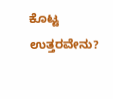ಕೊಟ್ಟ ಉತ್ತರವೇನು?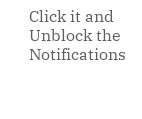Click it and Unblock the Notifications